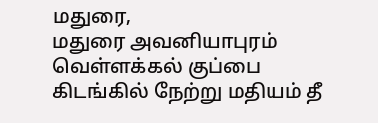மதுரை,
மதுரை அவனியாபுரம் வெள்ளக்கல் குப்பை கிடங்கில் நேற்று மதியம் தீ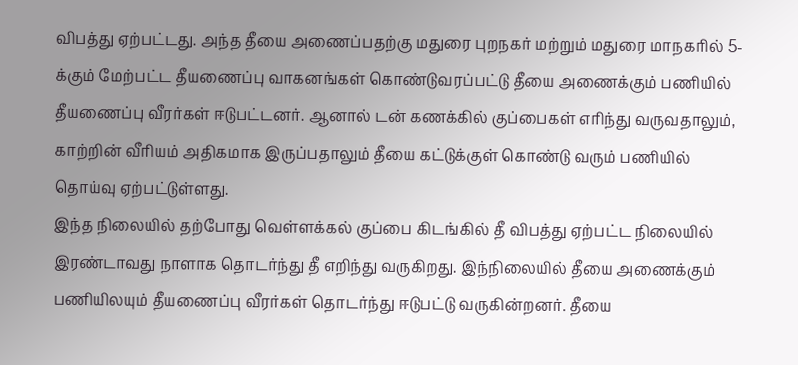விபத்து ஏற்பட்டது. அந்த தீயை அணைப்பதற்கு மதுரை புறநகர் மற்றும் மதுரை மாநகரில் 5-க்கும் மேற்பட்ட தீயணைப்பு வாகனங்கள் கொண்டுவரப்பட்டு தீயை அணைக்கும் பணியில் தீயணைப்பு வீரர்கள் ஈடுபட்டனர். ஆனால் டன் கணக்கில் குப்பைகள் எரிந்து வருவதாலும், காற்றின் வீரியம் அதிகமாக இருப்பதாலும் தீயை கட்டுக்குள் கொண்டு வரும் பணியில் தொய்வு ஏற்பட்டுள்ளது.
இந்த நிலையில் தற்போது வெள்ளக்கல் குப்பை கிடங்கில் தீ விபத்து ஏற்பட்ட நிலையில் இரண்டாவது நாளாக தொடர்ந்து தீ எறிந்து வருகிறது. இந்நிலையில் தீயை அணைக்கும் பணியிலயும் தீயணைப்பு வீரர்கள் தொடர்ந்து ஈடுபட்டு வருகின்றனர். தீயை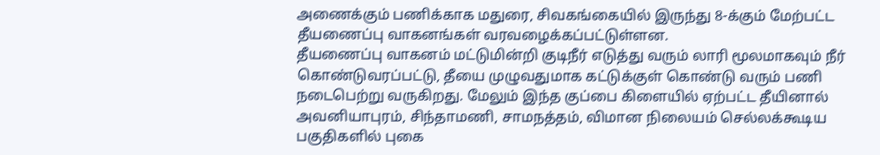அணைக்கும் பணிக்காக மதுரை, சிவகங்கையில் இருந்து 8-க்கும் மேற்பட்ட தீயணைப்பு வாகனங்கள் வரவழைக்கப்பட்டுள்ளன.
தீயணைப்பு வாகனம் மட்டுமின்றி குடிநீர் எடுத்து வரும் லாரி மூலமாகவும் நீர் கொண்டுவரப்பட்டு, தீயை முழுவதுமாக கட்டுக்குள் கொண்டு வரும் பணி நடைபெற்று வருகிறது. மேலும் இந்த குப்பை கிளையில் ஏற்பட்ட தீயினால் அவனியாபுரம், சிந்தாமணி, சாமநத்தம், விமான நிலையம் செல்லக்கூடிய பகுதிகளில் புகை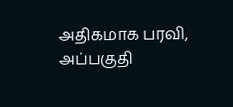அதிகமாக பரவி, அப்பகுதி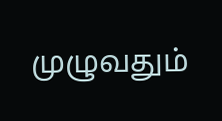முழுவதும்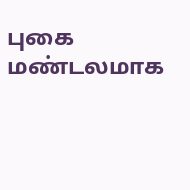புகை மண்டலமாக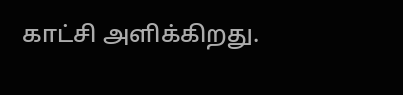காட்சி அளிக்கிறது.